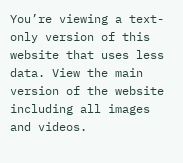You’re viewing a text-only version of this website that uses less data. View the main version of the website including all images and videos.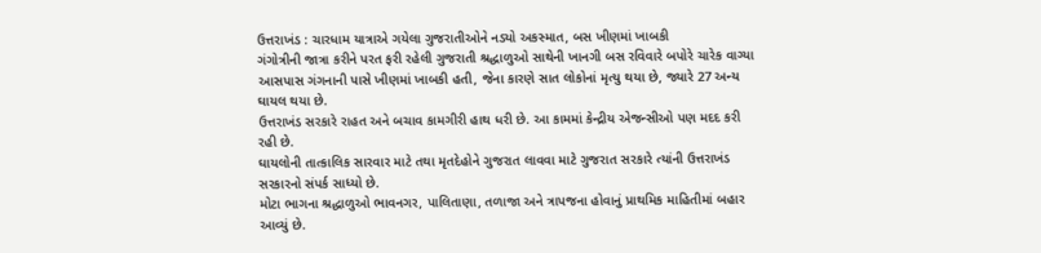ઉત્તરાખંડ : ચારધામ યાત્રાએ ગયેલા ગુજરાતીઓને નડ્યો અકસ્માત, બસ ખીણમાં ખાબકી
ગંગોત્રીની જાત્રા કરીને પરત ફરી રહેલી ગુજરાતી શ્રદ્ધાળુઓ સાથેની ખાનગી બસ રવિવારે બપોરે ચારેક વાગ્યા આસપાસ ગંગનાની પાસે ખીણમાં ખાબકી હતી, જેના કારણે સાત લોકોનાં મૃત્યુ થયા છે, જ્યારે 27 અન્ય ઘાયલ થયા છે.
ઉત્તરાખંડ સરકારે રાહત અને બચાવ કામગીરી હાથ ધરી છે. આ કામમાં કેન્દ્રીય એજન્સીઓ પણ મદદ કરી રહી છે.
ઘાયલોની તાત્કાલિક સારવાર માટે તથા મૃતદેહોને ગુજરાત લાવવા માટે ગુજરાત સરકારે ત્યાંની ઉત્તરાખંડ સરકારનો સંપર્ક સાધ્યો છે.
મોટા ભાગના શ્રદ્ધાળુઓ ભાવનગર, પાલિતાણા, તળાજા અને ત્રાપજના હોવાનું પ્રાથમિક માહિતીમાં બહાર આવ્યું છે.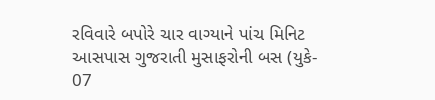રવિવારે બપોરે ચાર વાગ્યાને પાંચ મિનિટ આસપાસ ગુજરાતી મુસાફરોની બસ (યુકે- 07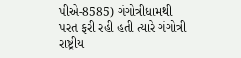પીએ-8585) ગંગોત્રીધામથી પરત ફરી રહી હતી ત્યારે ગંગોત્રી રાષ્ટ્રીય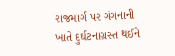રાજમાર્ગ પર ગંગનાની ખાતે દુર્ઘટનાગ્રસ્ત થઈને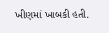ખીણમાં ખાબકી હતી.